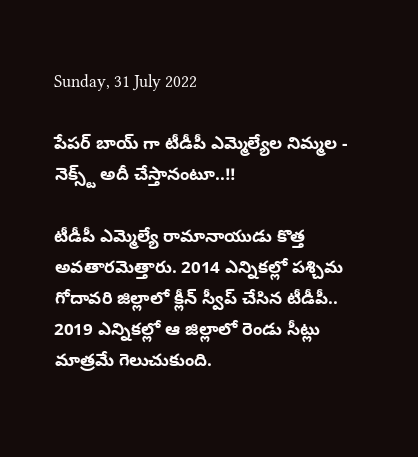Sunday, 31 July 2022

పేపర్ బాయ్ గా టీడీపీ ఎమ్మెల్యేల నిమ్మల - నెక్స్ట్ అదీ చేస్తానంటూ..!!

టీడీపీ ఎమ్మెల్యే రామానాయుడు కొత్త అవతారమెత్తారు. 2014 ఎన్నికల్లో పశ్చిమ గోదావరి జిల్లాలో క్లీన్ స్వీప్ చేసిన టీడీపీ.. 2019 ఎన్నికల్లో ఆ జిల్లాలో రెండు సీట్లు మాత్రమే గెలుచుకుంది.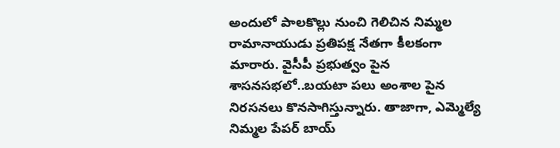అందులో పాలకొల్లు నుంచి గెలిచిన నిమ్మల రామానాయుడు ప్రతిపక్ష నేతగా కీలకంగా మారారు. వైసీపీ ప్రభుత్వం పైన శాసనసభలో..బయటా పలు అంశాల పైన నిరసనలు కొనసాగిస్తున్నారు. తాజాగా, ఎమ్మెల్యే నిమ్మల పేపర్ బాయ్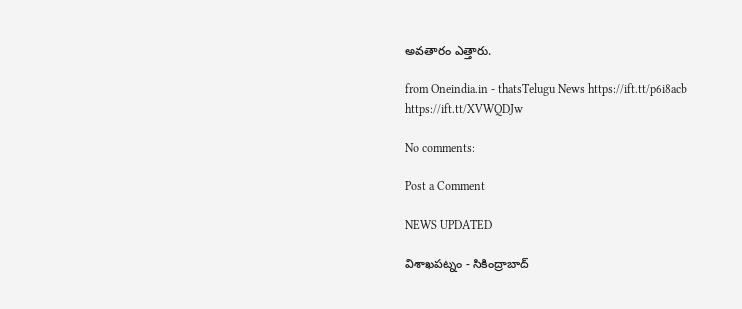అవతారం ఎత్తారు.

from Oneindia.in - thatsTelugu News https://ift.tt/p6i8acb
https://ift.tt/XVWQDJw

No comments:

Post a Comment

NEWS UPDATED

విశాఖపట్నం - సికింద్రాబాద్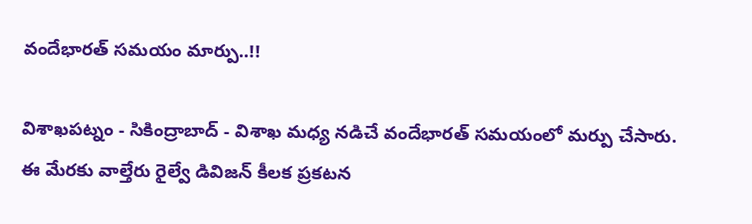వందేభారత్ సమయం మార్పు..!!

విశాఖపట్నం - సికింద్రాబాద్ - విశాఖ మధ్య నడిచే వందేభారత్ సమయంలో మర్పు చేసారు. ఈ మేరకు వాల్తేరు రైల్వే డివిజన్ కీలక ప్రకటన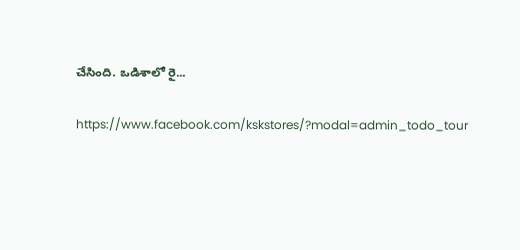చేసింది. ఒడిశాలో రై...

https://www.facebook.com/kskstores/?modal=admin_todo_tour